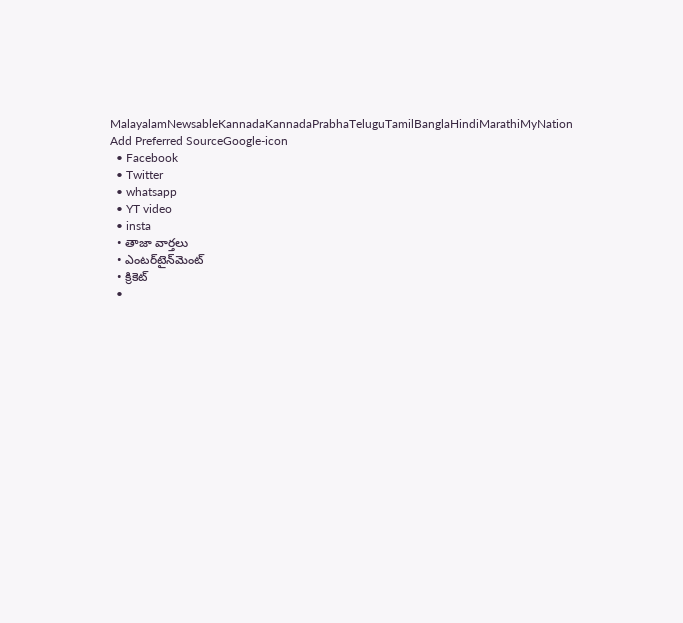MalayalamNewsableKannadaKannadaPrabhaTeluguTamilBanglaHindiMarathiMyNation
Add Preferred SourceGoogle-icon
  • Facebook
  • Twitter
  • whatsapp
  • YT video
  • insta
  • తాజా వార్తలు
  • ఎంటర్‌టైన్‌మెంట్
  • క్రికెట్
  •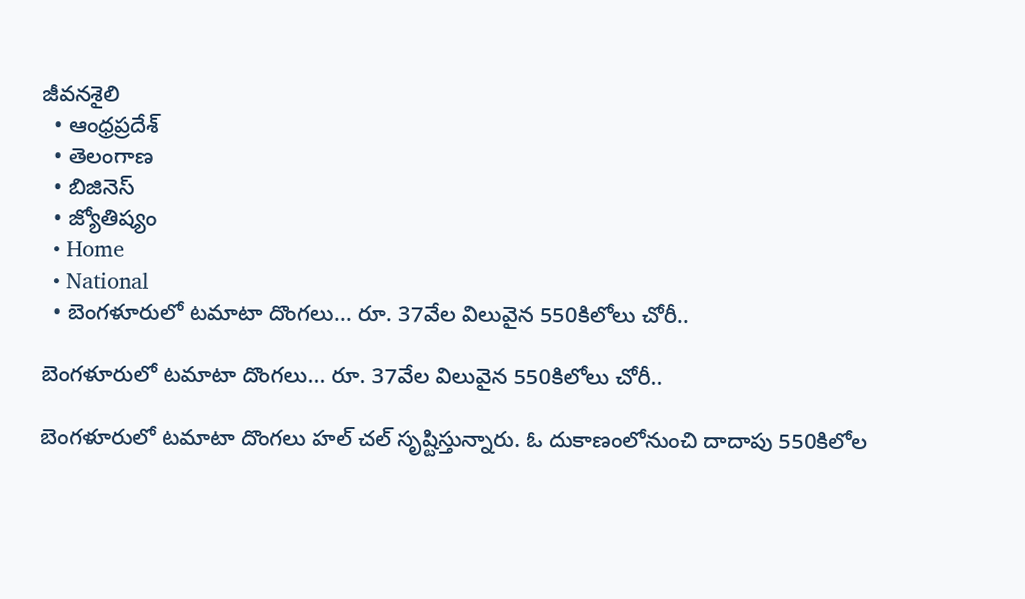జీవనశైలి
  • ఆంధ్రప్రదేశ్
  • తెలంగాణ
  • బిజినెస్
  • జ్యోతిష్యం
  • Home
  • National
  • బెంగళూరులో టమాటా దొంగలు... రూ. 37వేల విలువైన 550కిలోలు చోరీ..

బెంగళూరులో టమాటా దొంగలు... రూ. 37వేల విలువైన 550కిలోలు చోరీ..

బెంగళూరులో టమాటా దొంగలు హల్ చల్ సృష్టిస్తున్నారు. ఓ దుకాణంలోనుంచి దాదాపు 550కిలోల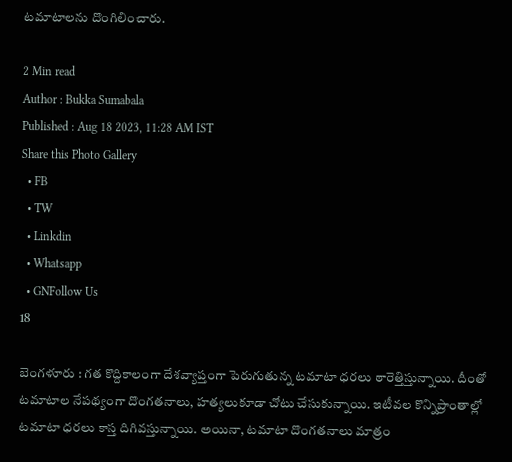టమాటాలను దొంగిలించారు.

2 Min read
Author : Bukka Sumabala
Published : Aug 18 2023, 11:28 AM IST
Share this Photo Gallery
  • FB
  • TW
  • Linkdin
  • Whatsapp
  • GNFollow Us
18

బెంగళూరు : గత కొద్దికాలంగా దేశవ్యాప్తంగా పెరుగుతున్న టమాటా ధరలు ఠారెత్తిస్తున్నాయి. దీంతో టమాటాల నేపథ్యంగా దొంగతనాలు, హత్యలుకూడా చోటు చేసుకున్నాయి. ఇటీవల కొన్నిప్రాంతాల్లో టమాటా ధరలు కాస్త దిగివస్తున్నాయి. అయినా, టమాటా దొంగతనాలు మాత్రం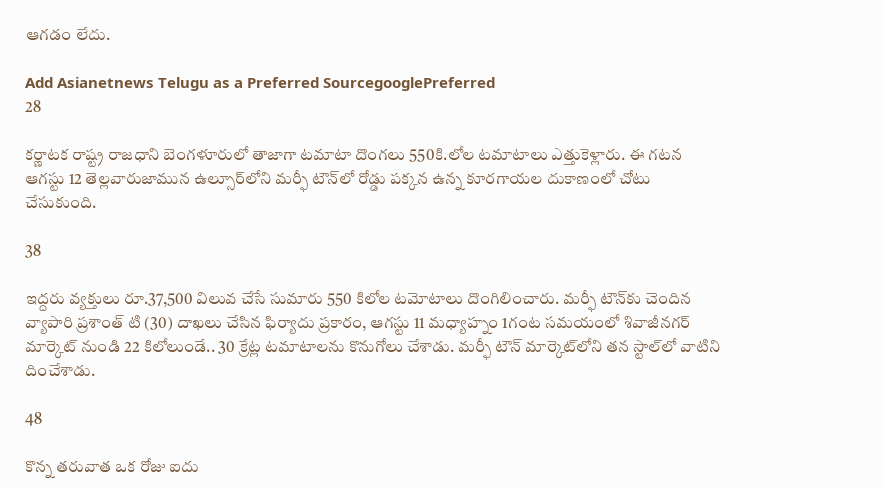ఆగడం లేదు.

Add Asianetnews Telugu as a Preferred SourcegooglePreferred
28

కర్ణాటక రాష్ట్ర రాజధాని బెంగళూరులో తాజాగా టమాటా దొంగలు 550కి.లోల టమాటాలు ఎత్తుకెళ్లారు. ఈ గటన ఆగస్టు 12 తెల్లవారుజామున ఉల్సూర్‌లోని మర్ఫీ టౌన్‌లో రోడ్డు పక్కన ఉన్న కూరగాయల దుకాణంలో చోటు చేసుకుంది.

38

ఇద్దరు వ్యక్తులు రూ.37,500 విలువ చేసే సుమారు 550 కిలోల టమోటాలు దొంగిలించారు. మర్ఫీ టౌన్‌కు చెందిన వ్యాపారి ప్రశాంత్ టి (30) దాఖలు చేసిన ఫిర్యాదు ప్రకారం, ఆగస్టు 11 మధ్యాహ్నం 1గంట సమయంలో శివాజీనగర్ మార్కెట్ నుండి 22 కిలోలుండే.. 30 క్రేట్ల టమాటాలను కొనుగోలు చేశాడు. మర్ఫీ టౌన్ మార్కెట్‌లోని తన స్టాల్‌లో వాటిని దించేశాడు.

48

కొన్న తరువాత ఒక రోజు ఐదు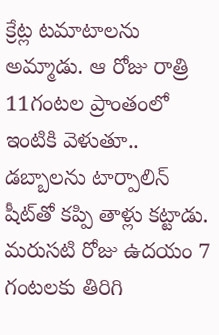క్రేట్ల టమాటాలను అమ్మాడు. ఆ రోజు రాత్రి 11గంటల ప్రాంతంలో ఇంటికి వెళుతూ.. డబ్బాలను టార్పాలిన్‌ షీట్‌తో కప్పి తాళ్లు కట్టాడు. మరుసటి రోజు ఉదయం 7 గంటలకు తిరిగి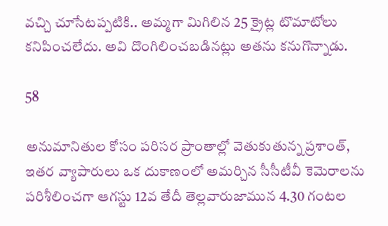వచ్చి చూసేటప్పటికి.. అమ్మగా మిగిలిన 25 క్రైట్ల టొమాటోలు కనిపించలేదు. అవి దొంగిలించబడినట్లు అతను కనుగొన్నాడు.

58

అనుమానితుల కోసం పరిసర ప్రాంతాల్లో వెతుకుతున్న ప్రశాంత్, ఇతర వ్యాపారులు ఒక దుకాణంలో అమర్చిన సీసీటీవీ కెమెరాలను పరిశీలించగా ఆగస్టు 12వ తేదీ తెల్లవారుజామున 4.30 గంటల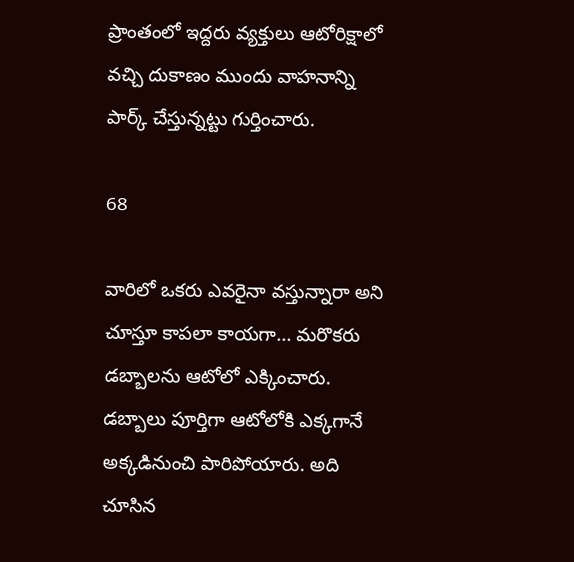ప్రాంతంలో ఇద్దరు వ్యక్తులు ఆటోరిక్షాలో వచ్చి దుకాణం ముందు వాహనాన్ని పార్క్ చేస్తున్నట్టు గుర్తించారు.

68

వారిలో ఒకరు ఎవరైనా వస్తున్నారా అని చూస్తూ కాపలా కాయగా... మరొకరు డబ్బాలను ఆటోలో ఎక్కించారు. డబ్బాలు పూర్తిగా ఆటోలోకి ఎక్కగానే అక్కడినుంచి పారిపోయారు. అది చూసిన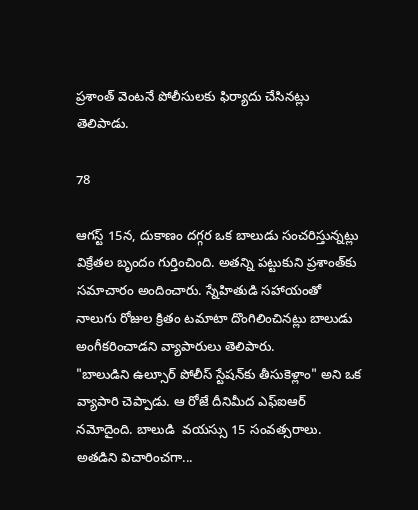ప్రశాంత్ వెంటనే పోలీసులకు ఫిర్యాదు చేసినట్లు తెలిపాడు.

78

ఆగస్ట్ 15న, దుకాణం దగ్గర ఒక బాలుడు సంచరిస్తున్నట్లు విక్రేతల బృందం గుర్తించింది. అతన్ని పట్టుకుని ప్రశాంత్‌కు సమాచారం అందించారు. స్నేహితుడి సహాయంతో నాలుగు రోజుల క్రితం టమాటా దొంగిలించినట్లు బాలుడు అంగీకరించాడని వ్యాపారులు తెలిపారు.
"బాలుడిని ఉల్సూర్ పోలీస్ స్టేషన్‌కు తీసుకెళ్లాం" అని ఒక వ్యాపారి చెప్పాడు. ఆ రోజే దీనిమీద ఎఫ్ఐఆర్ నమోదైంది. బాలుడి  వయస్సు 15 సంవత్సరాలు. అతడిని విచారించగా...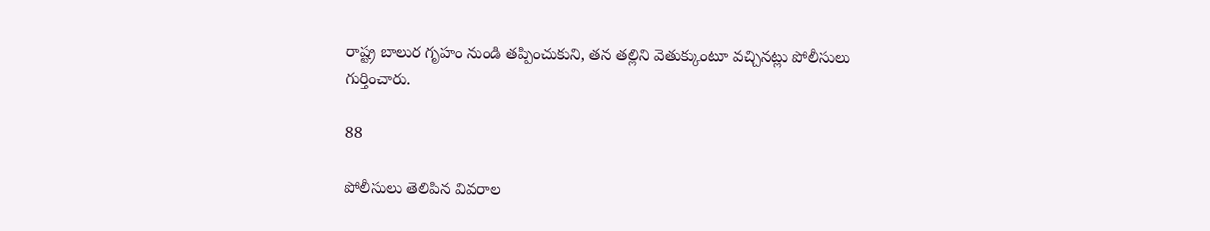రాష్ట్ర బాలుర గృహం నుండి తప్పించుకుని, తన తల్లిని వెతుక్కుంటూ వచ్చినట్లు పోలీసులు గుర్తించారు.

88

పోలీసులు తెలిపిన వివరాల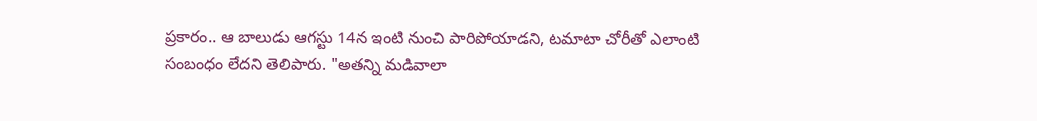ప్రకారం.. ఆ బాలుడు ఆగస్టు 14న ఇంటి నుంచి పారిపోయాడని, టమాటా చోరీతో ఎలాంటి సంబంధం లేదని తెలిపారు. "అతన్ని మడివాలా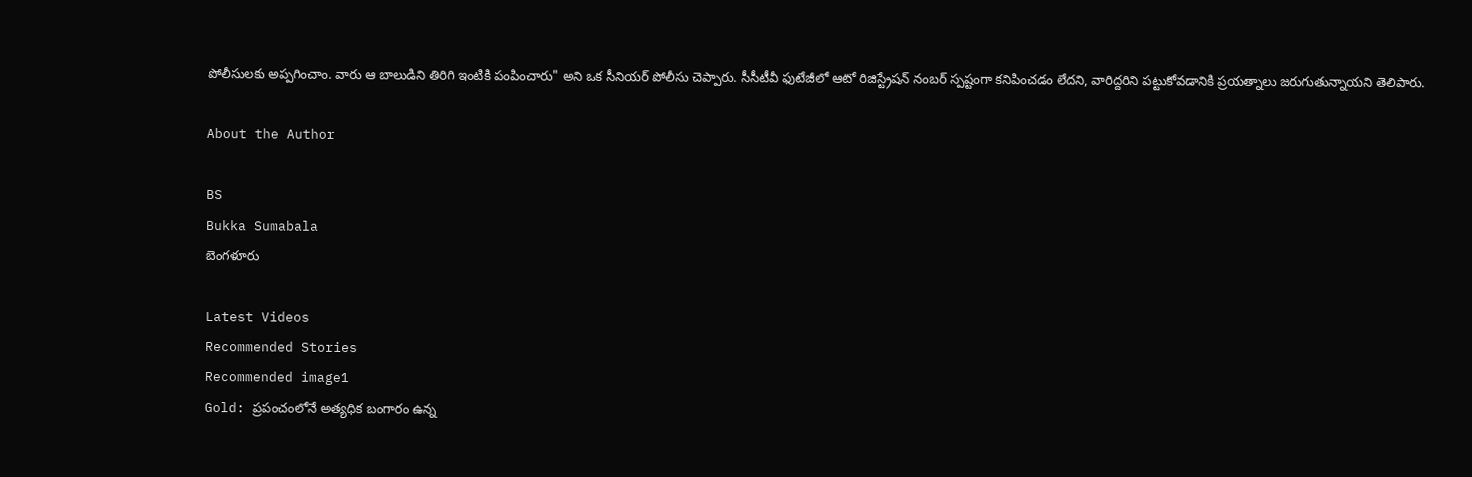పోలీసులకు అప్పగించాం. వారు ఆ బాలుడిని తిరిగి ఇంటికి పంపించారు" అని ఒక సీనియర్ పోలీసు చెప్పారు. సీసీటీవీ ఫుటేజీలో ఆటో రిజిస్ట్రేషన్ నంబర్ స్పష్టంగా కనిపించడం లేదని, వారిద్దరిని పట్టుకోవడానికి ప్రయత్నాలు జరుగుతున్నాయని తెలిపారు.

About the Author

BS
Bukka Sumabala
బెంగళూరు

Latest Videos
Recommended Stories
Recommended image1
Gold: ప్రపంచంలోనే అత్యధిక బంగారం ఉన్న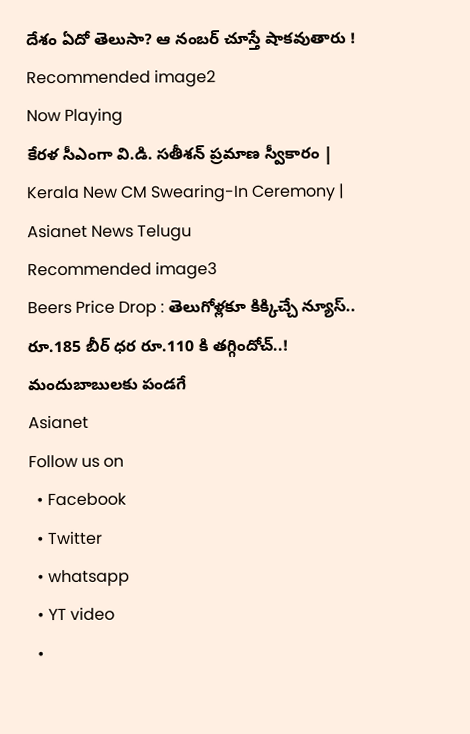దేశం ఏదో తెలుసా? ఆ నంబర్ చూస్తే షాకవుతారు !
Recommended image2
Now Playing
కేరళ సీఎంగా వి.డి. సతీశన్ ప్రమాణ స్వీకారం | Kerala New CM Swearing-In Ceremony | Asianet News Telugu
Recommended image3
Beers Price Drop : తెలుగోళ్లకూ కిక్కిచ్చే న్యూస్.. రూ.185 బీర్ ధర రూ.110 కి తగ్గిందోచ్..! మందుబాబులకు పండగే
Asianet
Follow us on
  • Facebook
  • Twitter
  • whatsapp
  • YT video
  •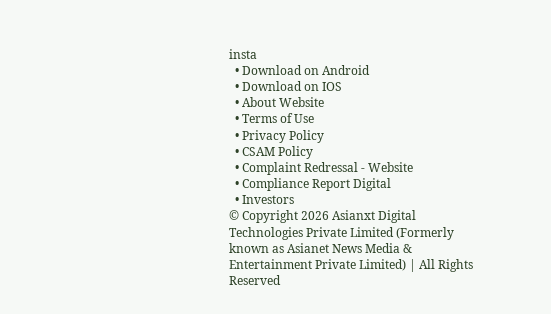insta
  • Download on Android
  • Download on IOS
  • About Website
  • Terms of Use
  • Privacy Policy
  • CSAM Policy
  • Complaint Redressal - Website
  • Compliance Report Digital
  • Investors
© Copyright 2026 Asianxt Digital Technologies Private Limited (Formerly known as Asianet News Media & Entertainment Private Limited) | All Rights Reserved